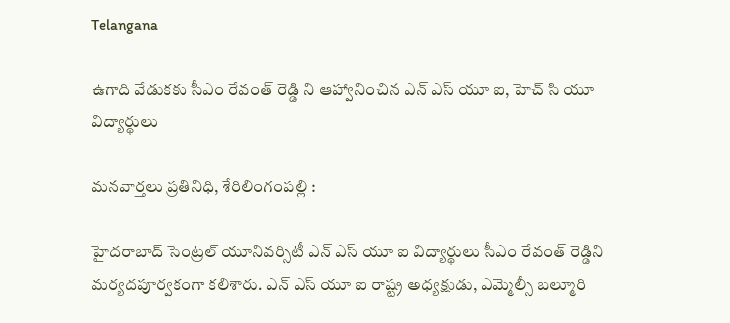Telangana

ఉగాది వేడుకకు సీఎం రేవంత్ రెడ్డి ని ఆహ్వానించిన ఎన్ ఎస్ యూ ఐ, హెచ్ సి యూ విద్యార్థులు

మనవార్తలు ప్రతినిధి, శేరిలింగంపల్లి :

హైదరాబాద్ సెంట్రల్ యూనివర్సిటీ ఎన్ ఎస్ యూ ఐ విద్యార్థులు సీఎం రేవంత్ రెడ్డిని మర్యదపూర్వకంగా కలిశారు. ఎన్ ఎస్ యూ ఐ రాష్ట్ర అధ్యక్షుడు, ఎమ్మెల్సీ బల్మూరి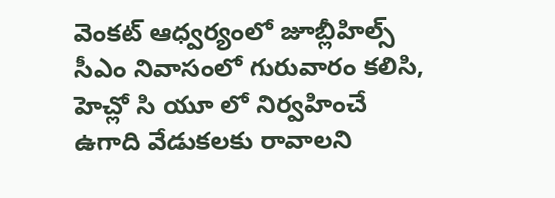వెంకట్ ఆధ్వర్యంలో జూబ్లీహిల్స్ సీఎం నివాసంలో గురువారం కలిసి, హెచ్లో సి యూ లో నిర్వహించే ఉగాది వేడుకలకు రావాలని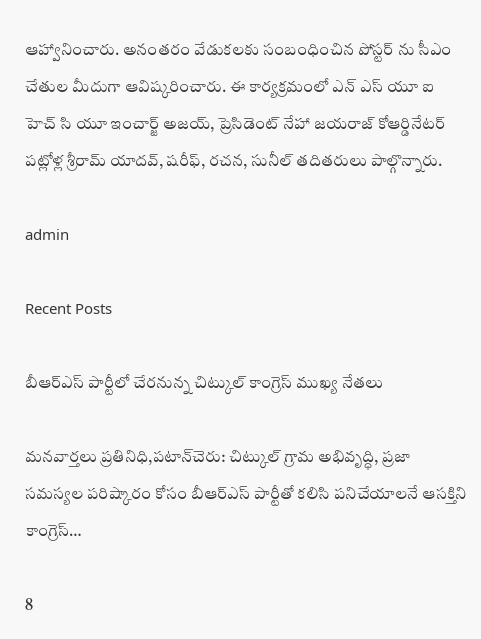ఆహ్వానించారు. అనంతరం వేడుకలకు సంబంధించిన పోస్టర్ ను సీఎం చేతుల మీదుగా ఆవిష్కరించారు. ఈ కార్యక్రమంలో ఎన్ ఎస్ యూ ఐ హెచ్ సి యూ ఇంచార్జ్ అజయ్, ప్రెసిడెంట్ నేహా జయరాజ్ కోఆర్డినేటర్ పట్లోళ్ల శ్రీరామ్ యాదవ్, షరీఫ్, రచన, సునీల్ తదితరులు పాల్గొన్నారు.

admin

Recent Posts

బీఆర్ఎస్ పార్టీలో చేరనున్న చిట్కుల్ కాంగ్రెస్ ముఖ్య నేతలు

మనవార్తలు ప్రతినిధి,పటాన్‌చెరు: చిట్కుల్ గ్రామ అభివృద్ధి, ప్రజా సమస్యల పరిష్కారం కోసం బీఆర్ఎస్ పార్టీతో కలిసి పనిచేయాలనే ఆసక్తిని కాంగ్రెస్…

8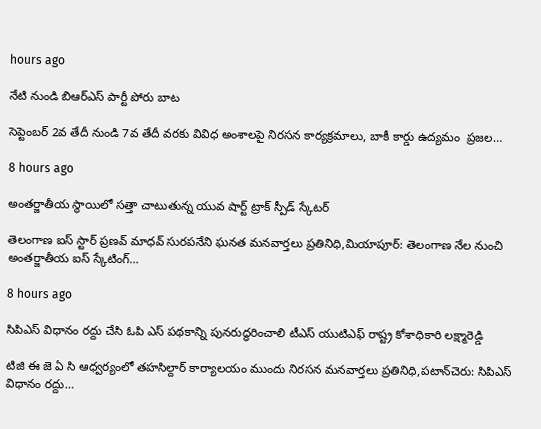hours ago

నేటి నుండి బిఆర్ఎస్ పార్టీ పోరు బాట

సెప్టెంబర్ 2వ తేదీ నుండి 7వ తేదీ వరకు వివిధ అంశాలపై నిరసన కార్యక్రమాలు, బాకీ కార్డు ఉద్యమం  ప్రజల…

8 hours ago

అంతర్జాతీయ స్థాయిలో సత్తా చాటుతున్న యువ షార్ట్ ట్రాక్ స్పీడ్ స్కేటర్

తెలంగాణ ఐస్ స్టార్ ప్రణవ్ మాధవ్ సురపనేని ఘనత మనవార్తలు ప్రతినిధి,మియాపూర్: తెలంగాణ నేల నుంచి అంతర్జాతీయ ఐస్ స్కేటింగ్…

8 hours ago

సిపిఎస్ విధానం రద్దు చేసి ఓపి ఎస్ పథకాన్ని పునరుద్ధరించాలి టీఎస్ యుటిఎఫ్ రాష్ట్ర కోశాధికారి లక్ష్మారెడ్డి

టిజి ఈ జె ఏ సి ఆధ్వర్యంలో తహసిల్దార్ కార్యాలయం ముందు నిరసన మనవార్తలు ప్రతినిధి,పటాన్‌చెరు: సిపిఎస్ విధానం రద్దు…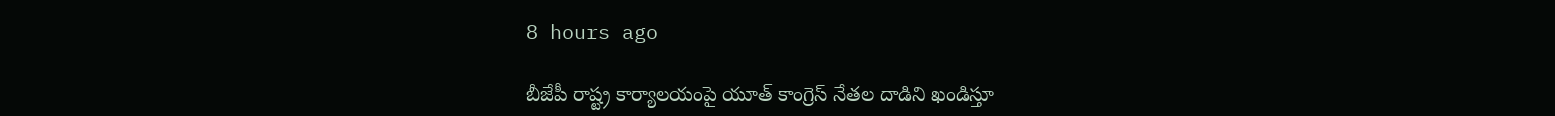8 hours ago

బీజేపీ రాష్ట్ర కార్యాలయంపై యూత్ కాంగ్రెస్ నేతల దాడిని ఖండిస్తూ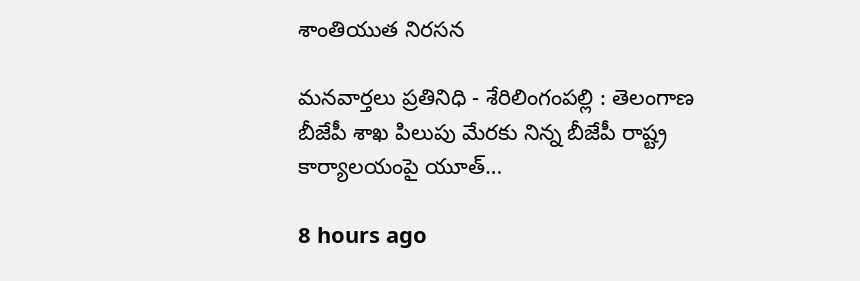శాంతియుత నిరసన

మనవార్తలు ప్రతినిధి - శేరిలింగంపల్లి : తెలంగాణ బీజేపీ శాఖ పిలుపు మేరకు నిన్న బీజేపీ రాష్ట్ర కార్యాలయంపై యూత్…

8 hours ago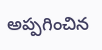అప్పగించిన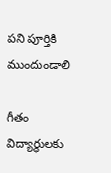పని పూర్తికి ముందుండాలి

గీతం విద్యార్థులకు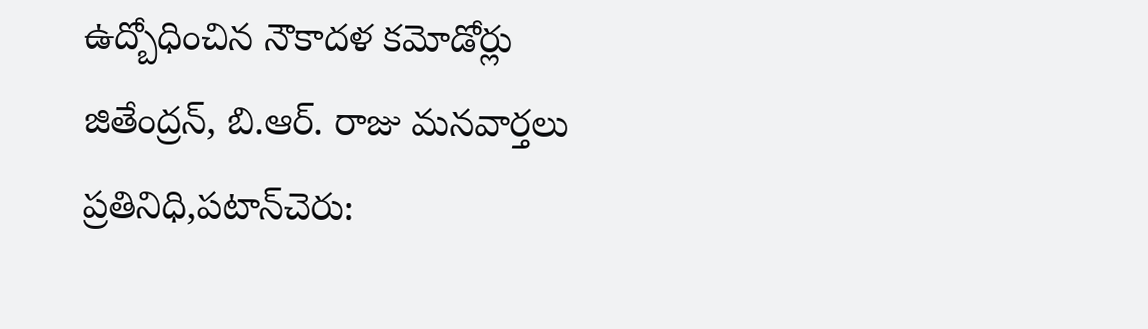ఉద్బోధించిన నౌకాదళ కమోడోర్లు జితేంద్రన్, బి.ఆర్. రాజు మనవార్తలు ప్రతినిధి,పటాన్‌చెరు: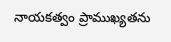నాయకత్వం ప్రాముఖ్యతను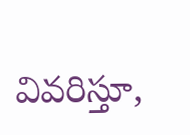వివరిస్తూ,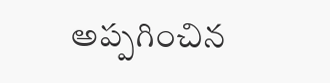అప్పగించిన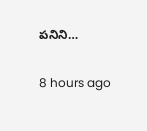పనిని…

8 hours ago